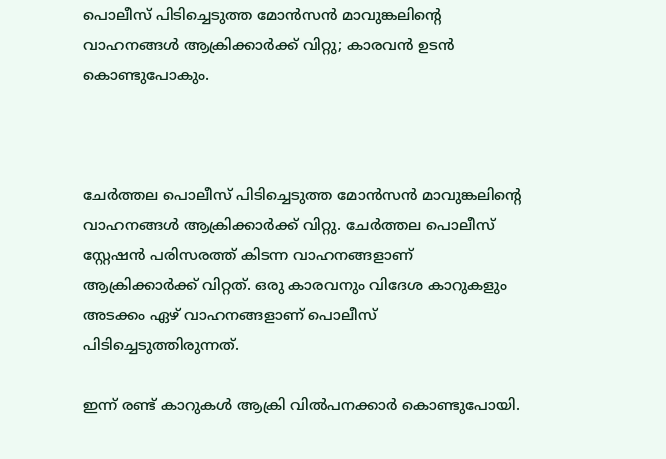പൊലീസ് പിടിച്ചെടുത്ത മോന്‍സന്‍ മാവുങ്കലിന്റെ വാഹനങ്ങള്‍ ആക്രിക്കാര്‍ക്ക് വിറ്റു; കാരവന്‍ ഉടന്‍ കൊണ്ടുപോകും.



ചേര്‍ത്തല പൊലീസ് പിടിച്ചെടുത്ത മോന്‍സന്‍ മാവുങ്കലിന്റെ വാഹനങ്ങള്‍ ആക്രിക്കാര്‍ക്ക് വിറ്റു. ചേര്‍ത്തല പൊലീസ് സ്റ്റേഷന്‍ പരിസരത്ത് കിടന്ന വാഹനങ്ങളാണ് ആക്രിക്കാര്‍ക്ക് വിറ്റത്. ഒരു കാരവനും വിദേശ കാറുകളും അടക്കം ഏഴ് വാഹനങ്ങളാണ് പൊലീസ് പിടിച്ചെടുത്തിരുന്നത്.

ഇന്ന് രണ്ട് കാറുകള്‍ ആക്രി വില്‍പനക്കാര്‍ കൊണ്ടുപോയി.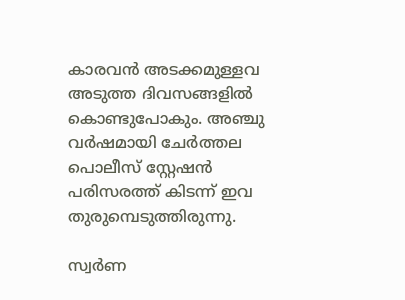കാരവന്‍ അടക്കമുള്ളവ അടുത്ത ദിവസങ്ങളില്‍ കൊണ്ടുപോകും. അഞ്ചു വര്‍ഷമായി ചേര്‍ത്തല പൊലീസ് സ്റ്റേഷന്‍ പരിസരത്ത് കിടന്ന് ഇവ തുരുമ്പെടുത്തിരുന്നു.

സ്വര്‍ണ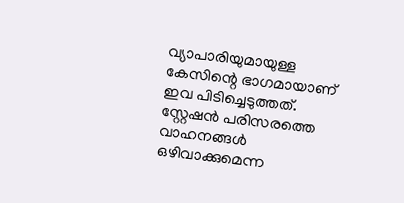വ്യാപാരിയുമായുള്ള കേസിന്റെ ഭാഗമായാണ് ഇവ പിടിച്ചെടുത്തത്. സ്റ്റേഷന്‍ പരിസരത്തെ വാഹനങ്ങള്‍ ഒഴിവാക്കുമെന്ന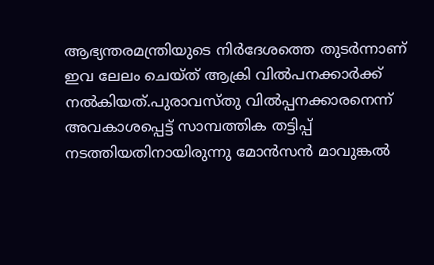ആഭ്യന്തരമന്ത്രിയുടെ നിര്‍ദേശത്തെ തുടര്‍ന്നാണ് ഇവ ലേലം ചെയ്ത് ആക്രി വില്‍പനക്കാര്‍ക്ക് നല്‍കിയത്.പുരാവസ്തു വില്‍പ്പനക്കാരനെന്ന് അവകാശപ്പെട്ട് സാമ്പത്തിക തട്ടിപ്പ് നടത്തിയതിനായിരുന്നു മോന്‍സന്‍ മാവുങ്കല്‍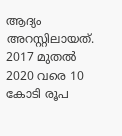ആദ്യം അറസ്റ്റിലായത്. 2017 മുതല്‍ 2020 വരെ 10 കോടി രൂപ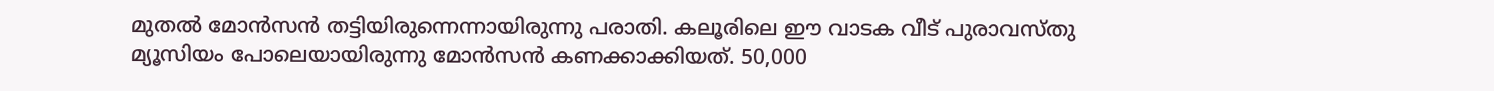മുതല്‍ മോന്‍സന്‍ തട്ടിയിരുന്നെന്നായിരുന്നു പരാതി. കലൂരിലെ ഈ വാടക വീട് പുരാവസ്തു മ്യൂസിയം പോലെയായിരുന്നു മോന്‍സന്‍ കണക്കാക്കിയത്. 50,000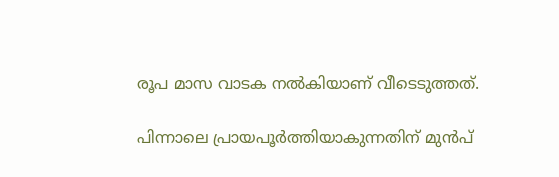രൂപ മാസ വാടക നല്‍കിയാണ് വീടെടുത്തത്.

പിന്നാലെ പ്രായപൂര്‍ത്തിയാകുന്നതിന് മുന്‍പ്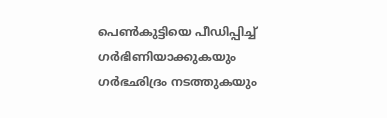പെണ്‍കുട്ടിയെ പീഡിപ്പിച്ച് ഗര്‍ഭിണിയാക്കുകയും ഗര്‍ഭഛിദ്രം നടത്തുകയും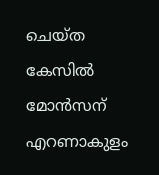ചെയ്ത കേസില്‍ മോൻസന് എറണാകുളം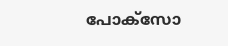പോക്‌സോ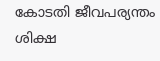കോടതി ജീവപര്യന്തം ശിക്ഷ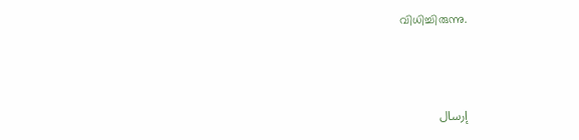വിധിച്ചിരുന്നു.



إرسال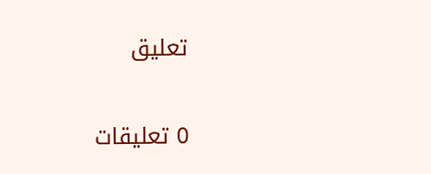تعليق

0 تعليقات